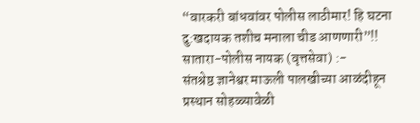“वारकरी बांधवांवर पोलीस लाठीमार! हि घटना दु:खदायक तशीच मनाला चीड आणणारी”!!
सातारा-पोलीस नायक (वृत्तसेवा) :-
संतश्रेष्ठ ज्ञानेश्वर माऊली पालखीच्या आळंदीहून प्रस्थान सोहळ्यावेळी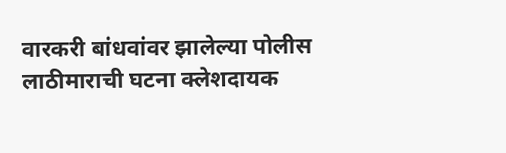वारकरी बांधवांवर झालेल्या पोलीस लाठीमाराची घटना क्लेशदायक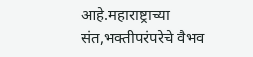आहे.महाराष्ट्राच्या संत,भक्तीपरंपरेचे वैभव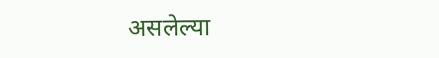असलेल्या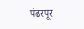पंढरपूर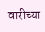वारीच्या